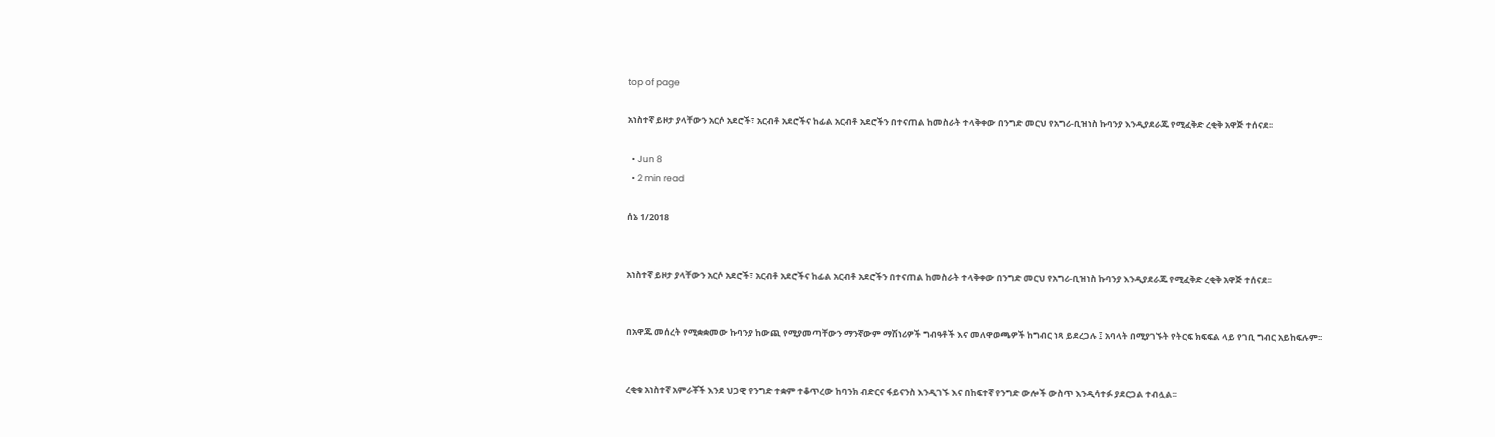top of page

አነስተኛ ይዞታ ያላቸውን አርሶ አደሮች፣ አርብቶ አደሮችና ከፊል አርብቶ አደሮችን በተናጠል ከመስራት ተላቅቀው በንግድ መርህ የአግሪ-ቢዝነስ ኩባንያ እንዲያደራጁ የሚፈቅድ ረቂቅ አዋጅ ተሰናደ፡፡

  • Jun 8
  • 2 min read

ሰኔ 1/2018


አነስተኛ ይዞታ ያላቸውን አርሶ አደሮች፣ አርብቶ አደሮችና ከፊል አርብቶ አደሮችን በተናጠል ከመስራት ተላቅቀው በንግድ መርህ የአግሪ-ቢዝነስ ኩባንያ እንዲያደራጁ የሚፈቅድ ረቂቅ አዋጅ ተሰናደ፡፡


በአዋጁ መሰረት የሚቋቋመው ኩባንያ ከውጪ የሚያመጣቸውን ማንኛውም ማሽነሪዎች ግብዓቶች እና መለዋወጫዎች ከግብር ነጻ ይደረጋሉ ፤ አባላት በሚያገኙት የትርፍ ክፍፍል ላይ የገቢ ግብር አይከፍሉም፡፡


ረቂቁ አነስተኛ አምራቾች እንደ ህጋዊ የንግድ ተቋም ተቆጥረው ከባንክ ብድርና ፋይናንስ እንዲገኙ እና በከፍተኛ የንግድ ውሎች ውስጥ እንዲሳተፉ ያደርጋል ተብሏል፡፡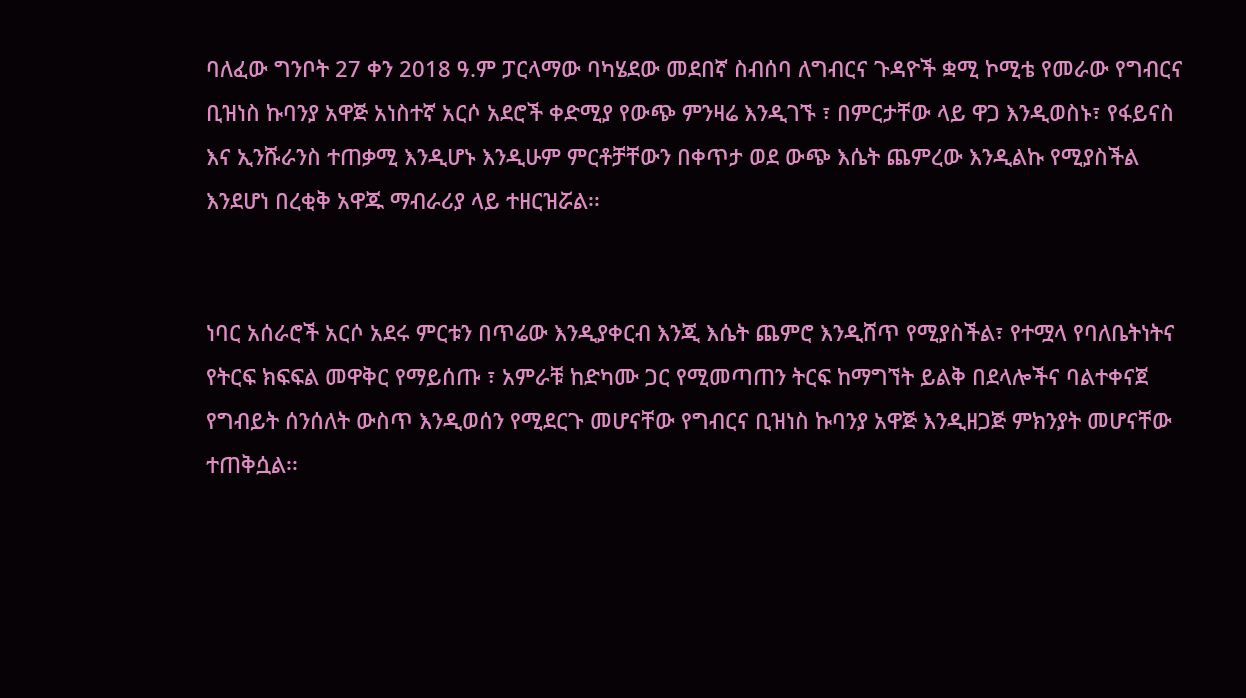ባለፈው ግንቦት 27 ቀን 2018 ዓ.ም ፓርላማው ባካሄደው መደበኛ ስብሰባ ለግብርና ጉዳዮች ቋሚ ኮሚቴ የመራው የግብርና ቢዝነስ ኩባንያ አዋጅ አነስተኛ አርሶ አደሮች ቀድሚያ የውጭ ምንዛሬ እንዲገኙ ፣ በምርታቸው ላይ ዋጋ እንዲወስኑ፣ የፋይናስ እና ኢንሹራንስ ተጠቃሚ እንዲሆኑ እንዲሁም ምርቶቻቸውን በቀጥታ ወደ ውጭ እሴት ጨምረው እንዲልኩ የሚያስችል እንደሆነ በረቂቅ አዋጁ ማብራሪያ ላይ ተዘርዝሯል፡፡


ነባር አሰራሮች አርሶ አደሩ ምርቱን በጥሬው እንዲያቀርብ እንጂ እሴት ጨምሮ እንዲሸጥ የሚያስችል፣ የተሟላ የባለቤትነትና የትርፍ ክፍፍል መዋቅር የማይሰጡ ፣ አምራቹ ከድካሙ ጋር የሚመጣጠን ትርፍ ከማግኘት ይልቅ በደላሎችና ባልተቀናጀ የግብይት ሰንሰለት ውስጥ እንዲወሰን የሚደርጉ መሆናቸው የግብርና ቢዝነስ ኩባንያ አዋጅ እንዲዘጋጅ ምክንያት መሆናቸው ተጠቅሷል፡፡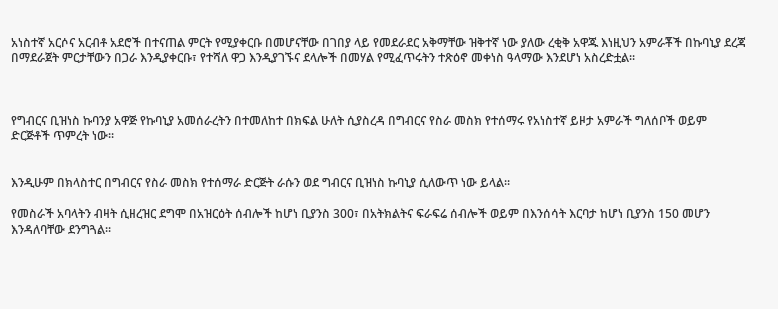አነስተኛ አርሶና አርብቶ አደሮች በተናጠል ምርት የሚያቀርቡ በመሆናቸው በገበያ ላይ የመደራደር አቅማቸው ዝቅተኛ ነው ያለው ረቂቅ አዋጁ እነዚህን አምራቾች በኩባኒያ ደረጃ በማደራጀት ምርታቸውን በጋራ እንዲያቀርቡ፣ የተሻለ ዋጋ እንዲያገኙና ደላሎች በመሃል የሚፈጥሩትን ተጽዕኖ መቀነስ ዓላማው እንደሆነ አስረድቷል፡፡



የግብርና ቢዝነስ ኩባንያ አዋጅ የኩባኒያ አመሰራረትን በተመለከተ በክፍል ሁለት ሲያስረዳ በግብርና የስራ መስክ የተሰማሩ የአነስተኛ ይዞታ አምራች ግለሰቦች ወይም ድርጅቶች ጥምረት ነው፡፡


እንዲሁም በክላስተር በግብርና የስራ መስክ የተሰማራ ድርጅት ራሱን ወደ ግብርና ቢዝነስ ኩባኒያ ሲለውጥ ነው ይላል፡፡

የመስራች አባላትን ብዛት ሲዘረዝር ደግሞ በአዝርዕት ሰብሎች ከሆነ ቢያንስ 300፣ በአትክልትና ፍራፍሬ ሰብሎች ወይም በእንሰሳት እርባታ ከሆነ ቢያንስ 150 መሆን እንዳለባቸው ደንግጓል፡፡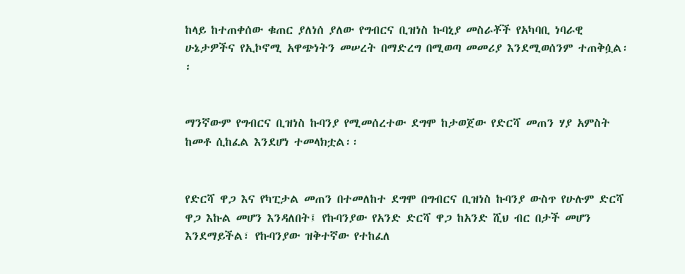ከላይ ከተጠቀሰው ቁጠር ያለነሰ ያለው የግብርና ቢዝነስ ኩባኒያ መስራቾች የአካባቢ ነባራዊ ሁኔታዎችና የኢኮኖሚ አዋጭነትን መሠረት በማድረግ በሚወጣ መመሪያ እንደሚወሰንም ተጠቅሷል፡፡


ማንኛውም የግብርና ቢዝነስ ኩባንያ የሚመሰረተው ደግሞ ከታወጀው የድርሻ መጠን ሃያ አምስት ከመቶ ሲከፈል እንደሆነ ተመላክቷል፡፡


የድርሻ ዋጋ እና የካፒታል መጠን በተመለከተ ደግሞ በግብርና ቢዝነስ ኩባንያ ውስጥ የሁሉም ድርሻ ዋጋ እኩል መሆን እንዳለበት፤ የኩባንያው የአንድ ድርሻ ዋጋ ከአንድ ሺህ ብር በታች መሆን እንደማይችል፣ የኩባንያው ዝቅተኛው የተከፈለ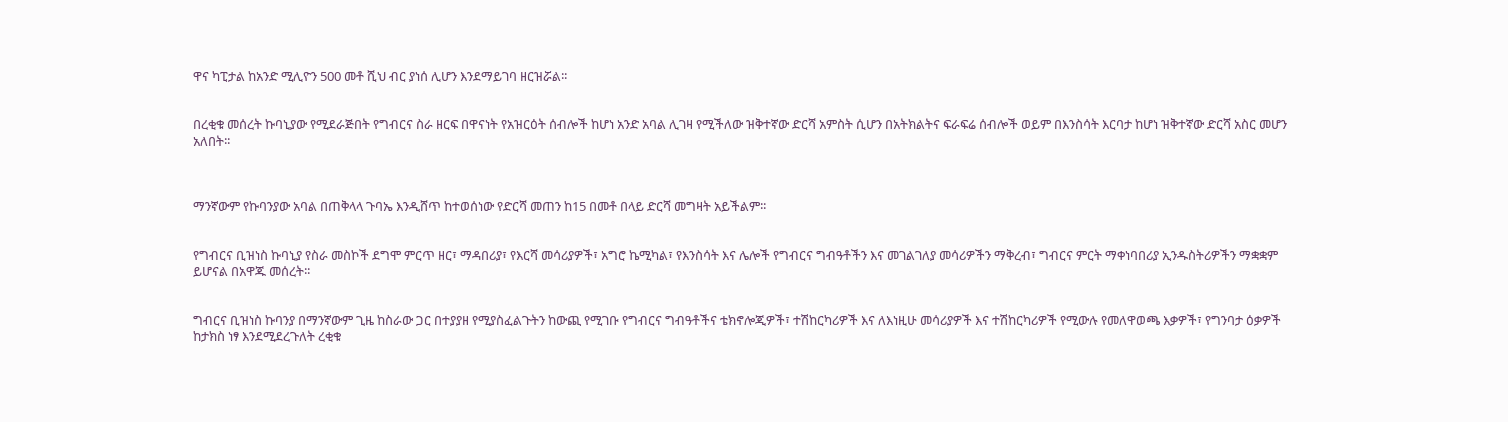ዋና ካፒታል ከአንድ ሚሊዮን 500 መቶ ሺህ ብር ያነሰ ሊሆን እንደማይገባ ዘርዝሯል፡፡


በረቂቁ መሰረት ኩባኒያው የሚደራጅበት የግብርና ስራ ዘርፍ በዋናነት የአዝርዕት ሰብሎች ከሆነ አንድ አባል ሊገዛ የሚችለው ዝቅተኛው ድርሻ አምስት ሲሆን በአትክልትና ፍራፍሬ ሰብሎች ወይም በእንስሳት እርባታ ከሆነ ዝቅተኛው ድርሻ አስር መሆን አለበት፡፡



ማንኛውም የኩባንያው አባል በጠቅላላ ጉባኤ እንዲሸጥ ከተወሰነው የድርሻ መጠን ከ15 በመቶ በላይ ድርሻ መግዛት አይችልም፡፡


የግብርና ቢዝነስ ኩባኒያ የስራ መስኮች ደግሞ ምርጥ ዘር፣ ማዳበሪያ፣ የእርሻ መሳሪያዎች፣ አግሮ ኬሚካል፣ የእንስሳት እና ሌሎች የግብርና ግብዓቶችን እና መገልገለያ መሳሪዎችን ማቅረብ፣ ግብርና ምርት ማቀነባበሪያ ኢንዱስትሪዎችን ማቋቋም ይሆናል በአዋጁ መሰረት፡፡


ግብርና ቢዝነስ ኩባንያ በማንኛውም ጊዜ ከስራው ጋር በተያያዘ የሚያስፈልጉትን ከውጪ የሚገቡ የግብርና ግብዓቶችና ቴክኖሎጂዎች፣ ተሽከርካሪዎች እና ለእነዚሁ መሳሪያዎች እና ተሽከርካሪዎች የሚውሉ የመለዋወጫ እቃዎች፣ የግንባታ ዕቃዎች ከታክስ ነፃ እንደሚደረጉለት ረቂቁ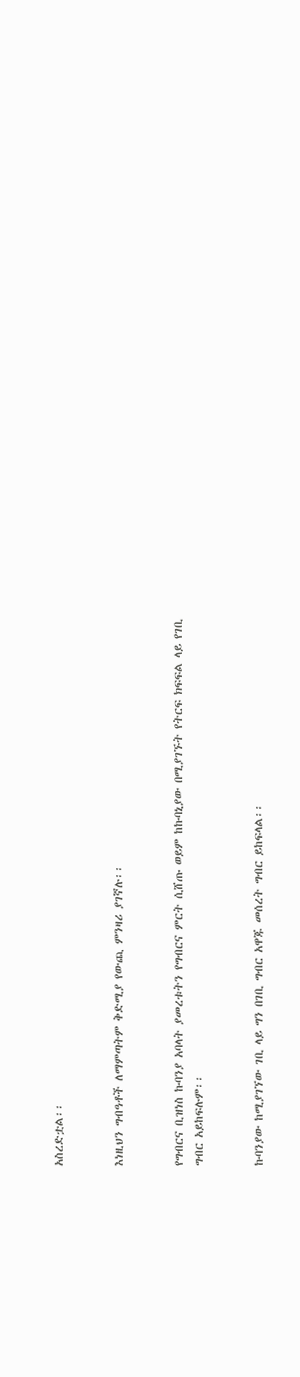አስረድቷል፡፡


እነዚህን ግብዓቶች ለማምጣትም ቅድሚያ የውጪ ምንዛሪ ያገኛሉ፡፡


የግብርና ቢዝነስ ኩባንያ አባላት ያመረቱትን የግብርና ምርት ሲሸጡ ወይም ከኩባኒያው በሚያገኙት የትርፍ ክፍፍል ላይ የገቢ ግብር አይከፍሉም፡፡


ኩባንያው ከሚያገኘው ገቢ ላይ ግን በገቢ ግብር አዋጁ መሰረት ግብር ይከፍላል፡፡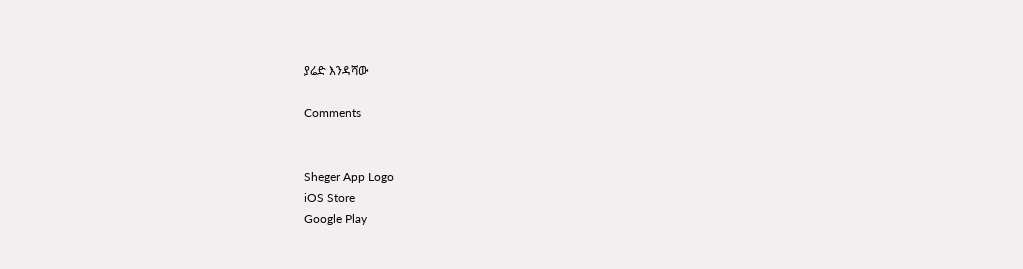ያሬድ እንዳሻው

Comments


Sheger App Logo
iOS Store
Google Play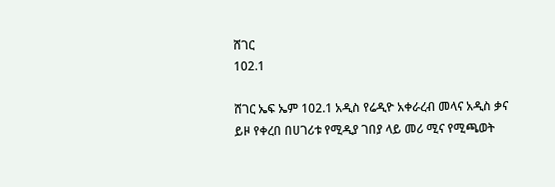ሸገር
102.1

ሸገር ኤፍ ኤም 102.1 አዲስ የሬዲዮ አቀራረብ መላና አዲስ ቃና ይዞ የቀረበ በሀገሪቱ የሚዲያ ገበያ ላይ መሪ ሚና የሚጫወት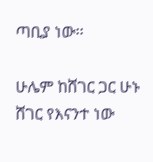ጣቢያ ነው፡፡

ሁሌም ከሸገር ጋር ሁኑ
ሸገር የእናንተ ነው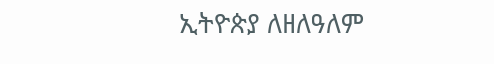ኢትዮጵያ ለዘለዓለም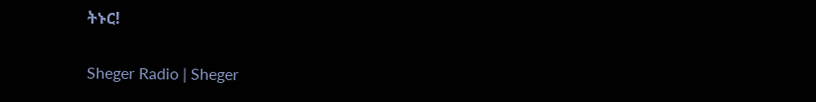ትኑር!

Sheger Radio | Sheger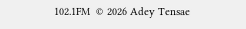102.1FM  © 2026 Adey Tensae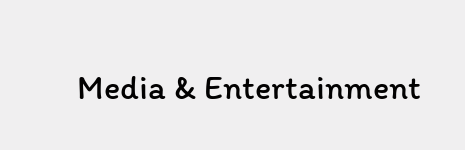Media & Entertainment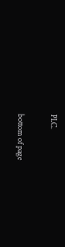PLC.

bottom of page